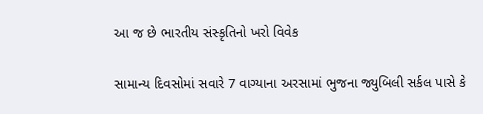આ જ છે ભારતીય સંસ્કૃતિનો ખરો વિવેક

સામાન્ય દિવસોમાં સવારે 7 વાગ્યાના અરસામાં ભુજના જ્યુબિલી સર્કલ પાસે કે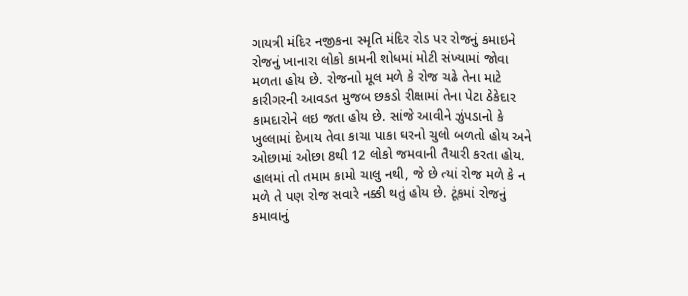ગાયત્રી મંદિર નજીકના સ્મૃતિ મંદિર રોડ પર રોજનું કમાઇને રોજનું ખાનારા લોકો કામની શોધમાં મોટી સંખ્યામાં જોવા મળતા હોય છે. રોજનાો મૂલ મળે કે રોજ ચઢે તેના માટે કારીગરની આવડત મુજબ છકડો રીક્ષામાં તેના પેટા ઠેકેદાર કામદારોને લઇ જતા હોય છે. સાંજે આવીને ઝુંપડાનો કે ખુલ્લામાં દેખાય તેવા કાચા પાકા ઘરનો ચુલો બળતો હોય અને ઓછામાં ઓછા 8થી 12 લોકો જમવાની તૈયારી કરતા હોય. હાલમાં તો તમામ કામો ચાલુ નથી, જે છે ત્યાં રોજ મળે કે ન મળે તે પણ રોજ સવારે નક્કી થતું હોય છે. ટૂંકમાં રોજનું કમાવાનું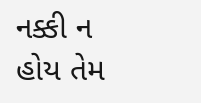નક્કી ન હોય તેમ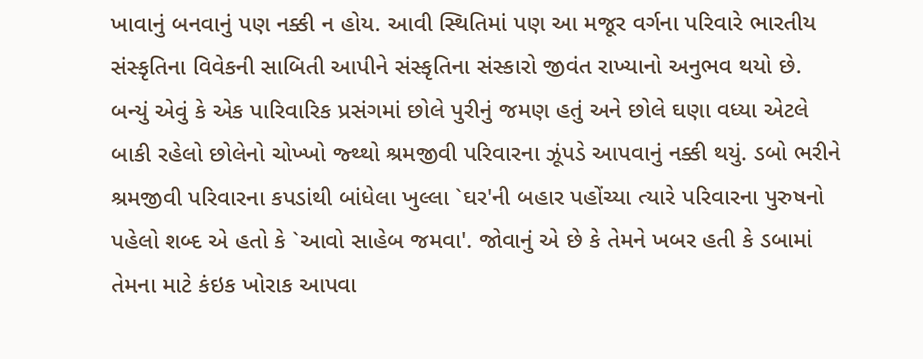ખાવાનું બનવાનું પણ નક્કી ન હોય. આવી સ્થિતિમાં પણ આ મજૂર વર્ગના પરિવારે ભારતીય સંસ્કૃતિના વિવેકની સાબિતી આપીને સંસ્કૃતિના સંસ્કારો જીવંત રાખ્યાનો અનુભવ થયો છે.
બન્યું એવું કે એક પારિવારિક પ્રસંગમાં છોલે પુરીનું જમણ હતું અને છોલે ઘણા વધ્યા એટલે બાકી રહેલો છોલેનો ચોખ્ખો જ્થ્થો શ્રમજીવી પરિવારના ઝૂંપડે આપવાનું નક્કી થયું. ડબો ભરીને શ્રમજીવી પરિવારના કપડાંથી બાંધેલા ખુલ્લા `ઘર'ની બહાર પહોંચ્યા ત્યારે પરિવારના પુરુષનો પહેલો શબ્દ એ હતો કે `આવો સાહેબ જમવા'. જોવાનું એ છે કે તેમને ખબર હતી કે ડબામાં તેમના માટે કંઇક ખોરાક આપવા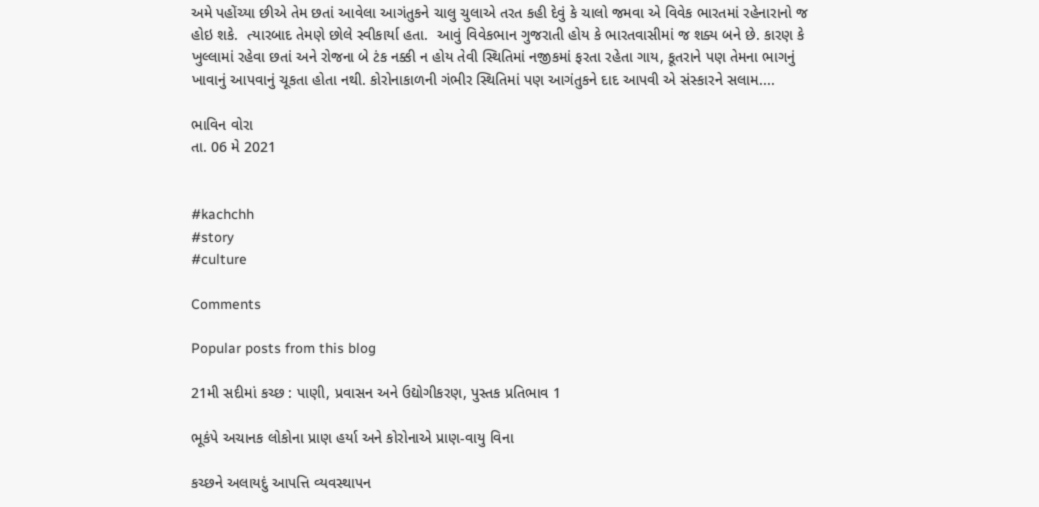અમે પહોંચ્યા છીએ તેમ છતાં આવેલા આગંતુકને ચાલુ ચુલાએ તરત કહી દેવું કે ચાલો જમવા એ વિવેક ભારતમાં રહેનારાનો જ હોઇ શકે.  ત્યારબાદ તેમણે છોલે સ્વીકાર્યા હતા.  આવું વિવેકભાન ગુજરાતી હોય કે ભારતવાસીમાં જ શક્ય બને છે. કારણ કે ખુલ્લામાં રહેવા છતાં અને રોજના બે ટંક નક્કી ન હોય તેવી સ્થિતિમાં નજીકમાં ફરતા રહેતા ગાય, કૂતરાને પણ તેમના ભાગનું ખાવાનું આપવાનું ચૂકતા હોતા નથી. કોરોનાકાળની ગંભીર સ્થિતિમાં પણ આગંતુકને દાદ આપવી એ સંસ્કારને સલામ....

ભાવિન વોરા
તા. 06 મે 2021


#kachchh
#story
#culture

Comments

Popular posts from this blog

21મી સદીમાં કચ્છ : પાણી, પ્રવાસન અને ઉદ્યોગીકરણ, પુસ્તક પ્રતિભાવ 1

ભૂકંપે અચાનક લોકોના પ્રાણ હર્યા અને કોરોનાએ પ્રાણ-વાયુ વિના

કચ્છને અલાયદું આપત્તિ વ્યવસ્થાપન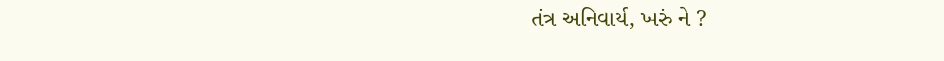તંત્ર અનિવાર્ય, ખરું ને ?